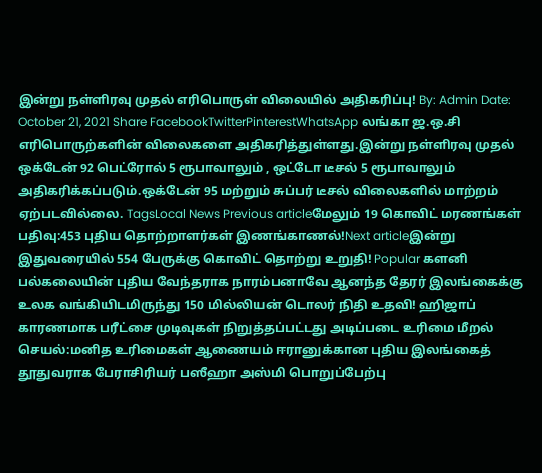இன்று நள்ளிரவு முதல் எரிபொருள் விலையில் அதிகரிப்பு! By: Admin Date: October 21, 2021 Share FacebookTwitterPinterestWhatsApp லங்கா ஜ.ஒ.சி எரிபொருற்களின் விலைகளை அதிகரித்துள்ளது.இன்று நள்ளிரவு முதல் ஒக்டேன் 92 பெட்ரோல் 5 ரூபாவாலும் , ஒட்டோ டீசல் 5 ரூபாவாலும் அதிகரிக்கப்படும்.ஒக்டேன் 95 மற்றும் சுப்பர் டீசல் விலைகளில் மாற்றம் ஏற்படவில்லை. TagsLocal News Previous articleமேலும் 19 கொவிட் மரணங்கள் பதிவு:453 புதிய தொற்றாளர்கள் இணங்காணல்!Next articleஇன்று இதுவரையில் 554 பேருக்கு கொவிட் தொற்று உறுதி! Popular களனி பல்கலையின் புதிய வேந்தராக நாரம்பனாவே ஆனந்த தேரர் இலங்கைக்கு உலக வங்கியிடமிருந்து 150 மில்லியன் டொலர் நிதி உதவி! ஹிஜாப் காரணமாக பரீட்சை முடிவுகள் நிறுத்தப்பட்டது அடிப்படை உரிமை மீறல் செயல்:மனித உரிமைகள் ஆணையம் ஈரானுக்கான புதிய இலங்கைத் தூதுவராக பேராசிரியர் பஸீஹா அஸ்மி பொறுப்பேற்பு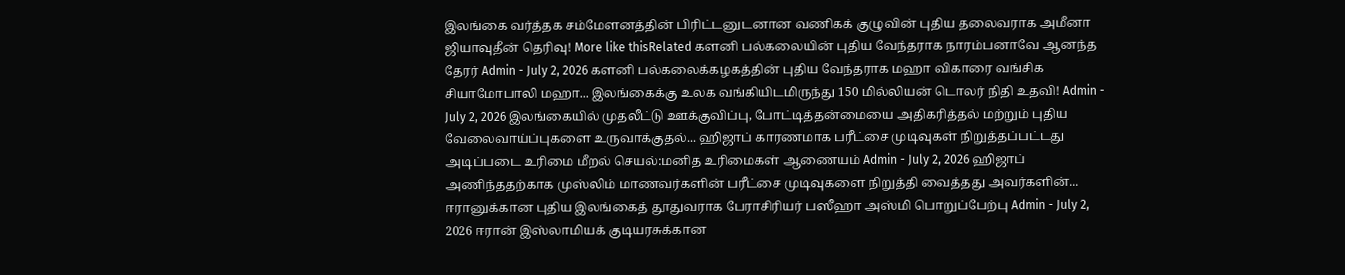இலங்கை வர்த்தக சம்மேளனத்தின் பிரிட்டனுடனான வணிகக் குழுவின் புதிய தலைவராக அமீனா ஜியாவுதீன் தெரிவு! More like thisRelated களனி பல்கலையின் புதிய வேந்தராக நாரம்பனாவே ஆனந்த தேரர் Admin - July 2, 2026 களனி பல்கலைக்கழகத்தின் புதிய வேந்தராக மஹா விகாரை வங்சிக சியாமோபாலி மஹா... இலங்கைக்கு உலக வங்கியிடமிருந்து 150 மில்லியன் டொலர் நிதி உதவி! Admin - July 2, 2026 இலங்கையில் முதலீட்டு ஊக்குவிப்பு, போட்டித்தன்மையை அதிகரித்தல் மற்றும் புதிய வேலைவாய்ப்புகளை உருவாக்குதல்... ஹிஜாப் காரணமாக பரீட்சை முடிவுகள் நிறுத்தப்பட்டது அடிப்படை உரிமை மீறல் செயல்:மனித உரிமைகள் ஆணையம் Admin - July 2, 2026 ஹிஜாப் அணிந்ததற்காக முஸ்லிம் மாணவர்களின் பரீட்சை முடிவுகளை நிறுத்தி வைத்தது அவர்களின்... ஈரானுக்கான புதிய இலங்கைத் தூதுவராக பேராசிரியர் பஸீஹா அஸ்மி பொறுப்பேற்பு Admin - July 2, 2026 ஈரான் இஸ்லாமியக் குடியரசுக்கான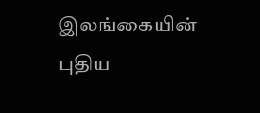இலங்கையின் புதிய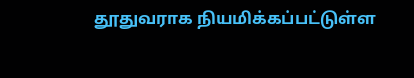தூதுவராக நியமிக்கப்பட்டுள்ள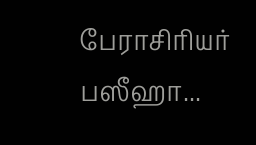பேராசிரியர் பஸீஹா...